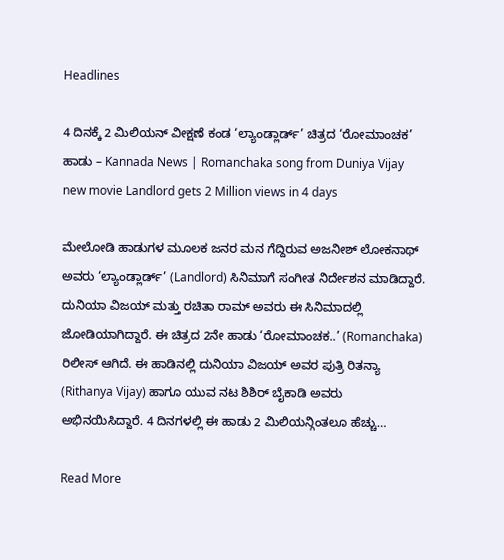Headlines

4 ದಿನಕ್ಕೆ 2 ಮಿಲಿಯನ್ ವೀಕ್ಷಣೆ ಕಂಡ ‘ಲ್ಯಾಂಡ್ಲಾರ್ಡ್’ ಚಿತ್ರದ ‘ರೋಮಾಂಚಕ’ ಹಾಡು – Kannada News | Romanchaka song from Duniya Vijay new movie Landlord gets 2 Million views in 4 days

ಮೇಲೋಡಿ ಹಾಡುಗಳ ಮೂಲಕ ಜನರ ಮನ ಗೆದ್ದಿರುವ ಅಜನೀಶ್ ಲೋಕನಾಥ್ ಅವರು ‘ಲ್ಯಾಂಡ್ಲಾರ್ಡ್’ (Landlord) ಸಿನಿಮಾಗೆ ಸಂಗೀತ ನಿರ್ದೇಶನ ಮಾಡಿದ್ದಾರೆ. ದುನಿಯಾ ವಿಜಯ್ ಮತ್ತು ರಚಿತಾ ರಾಮ್ ಅವರು ಈ ಸಿನಿಮಾದಲ್ಲಿ ಜೋಡಿಯಾಗಿದ್ದಾರೆ. ಈ ಚಿತ್ರದ 2ನೇ ಹಾಡು ‘ರೋಮಾಂಚಕ..’ (Romanchaka) ರಿಲೀಸ್ ಆಗಿದೆ. ಈ ಹಾಡಿನಲ್ಲಿ ದುನಿಯಾ ವಿಜಯ್ ಅವರ ಪುತ್ರಿ ರಿತನ್ಯಾ (Rithanya Vijay) ಹಾಗೂ ಯುವ ನಟ ಶಿಶಿರ್ ಬೈಕಾಡಿ ಅವರು ಅಭಿನಯಿಸಿದ್ದಾರೆ. 4 ದಿನಗಳಲ್ಲಿ ಈ ಹಾಡು 2 ಮಿಲಿಯನ್ಗಿಂತಲೂ ಹೆಚ್ಚು…

Read More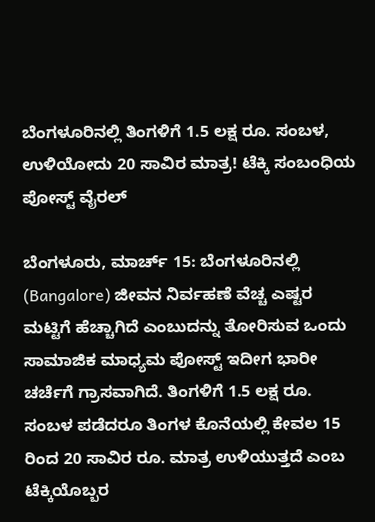ಬೆಂಗಳೂರಿನಲ್ಲಿ ತಿಂಗಳಿಗೆ 1.5 ಲಕ್ಷ ರೂ. ಸಂಬಳ, ಉಳಿಯೋದು 20 ಸಾವಿರ ಮಾತ್ರ! ಟೆಕ್ಕಿ ಸಂಬಂಧಿಯ ಪೋಸ್ಟ್ ವೈರಲ್

ಬೆಂಗಳೂರು, ಮಾರ್ಚ್ 15: ಬೆಂಗಳೂರಿನಲ್ಲಿ (Bangalore) ಜೀವನ ನಿರ್ವಹಣೆ ವೆಚ್ಚ ಎಷ್ಟರ ಮಟ್ಟಿಗೆ ಹೆಚ್ಚಾಗಿದೆ ಎಂಬುದನ್ನು ತೋರಿಸುವ ಒಂದು ಸಾಮಾಜಿಕ ಮಾಧ್ಯಮ ಪೋಸ್ಟ್ ಇದೀಗ ಭಾರೀ ಚರ್ಚೆಗೆ ಗ್ರಾಸವಾಗಿದೆ. ತಿಂಗಳಿಗೆ 1.5 ಲಕ್ಷ ರೂ. ಸಂಬಳ ಪಡೆದರೂ ತಿಂಗಳ ಕೊನೆಯಲ್ಲಿ ಕೇವಲ 15 ರಿಂದ 20 ಸಾವಿರ ರೂ. ಮಾತ್ರ ಉಳಿಯುತ್ತದೆ ಎಂಬ ಟೆಕ್ಕಿಯೊಬ್ಬರ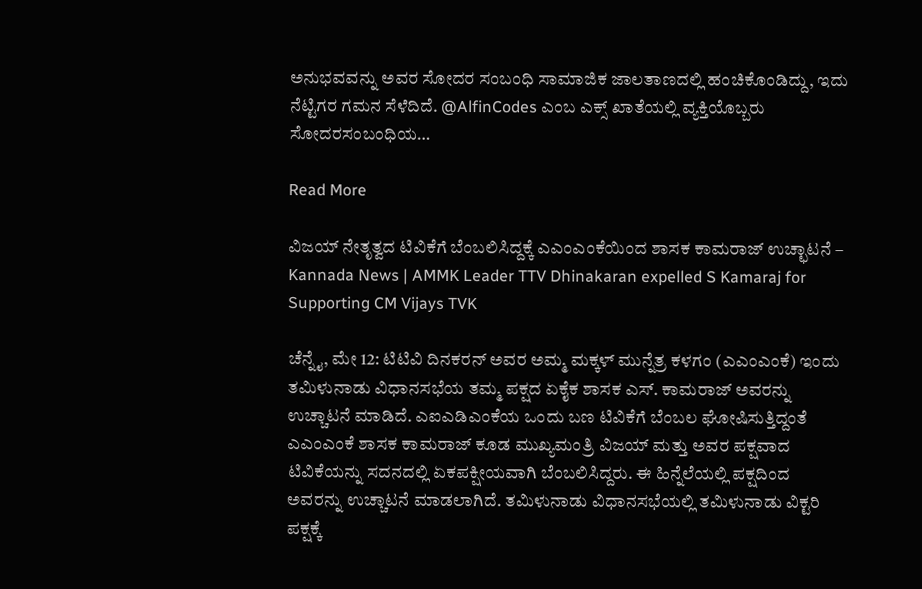ಅನುಭವವನ್ನು ಅವರ ಸೋದರ ಸಂಬಂಧಿ ಸಾಮಾಜಿಕ ಜಾಲತಾಣದಲ್ಲಿ ಹಂಚಿಕೊಂಡಿದ್ದು, ಇದು ನೆಟ್ಟಿಗರ ಗಮನ ಸೆಳೆದಿದೆ. @AlfinCodes ಎಂಬ ಎಕ್ಸ್ ಖಾತೆಯಲ್ಲಿ ವ್ಯಕ್ತಿಯೊಬ್ಬರು ಸೋದರಸಂಬಂಧಿಯ…

Read More

ವಿಜಯ್ ನೇತೃತ್ವದ ಟಿವಿಕೆಗೆ ಬೆಂಬಲಿಸಿದ್ದಕ್ಕೆ ಎಎಂಎಂಕೆಯಿಂದ ಶಾಸಕ ಕಾಮರಾಜ್ ಉಚ್ಛಾಟನೆ – Kannada News | AMMK Leader TTV Dhinakaran expelled S Kamaraj for Supporting CM Vijays TVK

ಚೆನ್ನೈ, ಮೇ 12: ಟಿಟಿವಿ ದಿನಕರನ್ ಅವರ ಅಮ್ಮ ಮಕ್ಕಳ್ ಮುನ್ನೆತ್ರ ಕಳಗಂ (ಎಎಂಎಂಕೆ) ಇಂದು ತಮಿಳುನಾಡು ವಿಧಾನಸಭೆಯ ತಮ್ಮ ಪಕ್ಷದ ಏಕೈಕ ಶಾಸಕ ಎಸ್. ಕಾಮರಾಜ್ ಅವರನ್ನು ಉಚ್ಚಾಟನೆ ಮಾಡಿದೆ. ಎಐಎಡಿಎಂಕೆಯ ಒಂದು ಬಣ ಟಿವಿಕೆಗೆ ಬೆಂಬಲ ಘೋಷಿಸುತ್ತಿದ್ದಂತೆ ಎಎಂಎಂಕೆ ಶಾಸಕ ಕಾಮರಾಜ್ ಕೂಡ ಮುಖ್ಯಮಂತ್ರಿ ವಿಜಯ್ ಮತ್ತು ಅವರ ಪಕ್ಷವಾದ ಟಿವಿಕೆಯನ್ನು ಸದನದಲ್ಲಿ ಏಕಪಕ್ಷೀಯವಾಗಿ ಬೆಂಬಲಿಸಿದ್ದರು. ಈ ಹಿನ್ನೆಲೆಯಲ್ಲಿ ಪಕ್ಷದಿಂದ ಅವರನ್ನು ಉಚ್ಚಾಟನೆ ಮಾಡಲಾಗಿದೆ. ತಮಿಳುನಾಡು ವಿಧಾನಸಭೆಯಲ್ಲಿ ತಮಿಳುನಾಡು ವಿಕ್ಟರಿ ಪಕ್ಷಕ್ಕೆ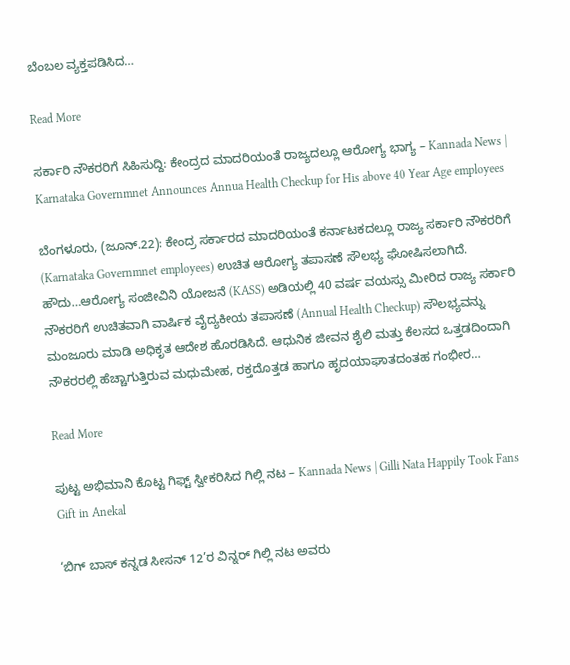ಬೆಂಬಲ ವ್ಯಕ್ತಪಡಿಸಿದ…

Read More

ಸರ್ಕಾರಿ ನೌಕರರಿಗೆ ಸಿಹಿಸುದ್ದಿ: ಕೇಂದ್ರದ ಮಾದರಿಯಂತೆ ರಾಜ್ಯದಲ್ಲೂ ಆರೋಗ್ಯ ಭಾಗ್ಯ – Kannada News | Karnataka Governmnet Announces Annua Health Checkup for His above 40 Year Age employees

ಬೆಂಗಳೂರು, (ಜೂನ್.22): ಕೇಂದ್ರ ಸರ್ಕಾರದ ಮಾದರಿಯಂತೆ ಕರ್ನಾಟಕದಲ್ಲೂ ರಾಜ್ಯ ಸರ್ಕಾರಿ ನೌಕರರಿಗೆ (Karnataka Governmnet employees) ಉಚಿತ ಆರೋಗ್ಯ ತಪಾಸಣೆ ಸೌಲಭ್ಯ ಘೋಷಿಸಲಾಗಿದೆ. ಹೌದು…ಆರೋಗ್ಯ ಸಂಜೀವಿನಿ ಯೋಜನೆ (KASS) ಅಡಿಯಲ್ಲಿ 40 ವರ್ಷ ವಯಸ್ಸು ಮೀರಿದ ರಾಜ್ಯ ಸರ್ಕಾರಿ ನೌಕರರಿಗೆ ಉಚಿತವಾಗಿ ವಾರ್ಷಿಕ ವೈದ್ಯಕೀಯ ತಪಾಸಣೆ (Annual Health Checkup) ಸೌಲಭ್ಯವನ್ನು ಮಂಜೂರು ಮಾಡಿ ಅಧಿಕೃತ ಆದೇಶ ಹೊರಡಿಸಿದೆ. ಆಧುನಿಕ ಜೀವನ ಶೈಲಿ ಮತ್ತು ಕೆಲಸದ ಒತ್ತಡದಿಂದಾಗಿ ನೌಕರರಲ್ಲಿ ಹೆಚ್ಚಾಗುತ್ತಿರುವ ಮಧುಮೇಹ, ರಕ್ತದೊತ್ತಡ ಹಾಗೂ ಹೃದಯಾಘಾತದಂತಹ ಗಂಭೀರ…

Read More

ಪುಟ್ಟ ಅಭಿಮಾನಿ ಕೊಟ್ಟ ಗಿಫ್ಟ್ ಸ್ವೀಕರಿಸಿದ ಗಿಲ್ಲಿ ನಟ – Kannada News | Gilli Nata Happily Took Fans Gift in Anekal

‘ಬಿಗ್ ಬಾಸ್ ಕನ್ನಡ ಸೀಸನ್ 12’ರ ವಿನ್ನರ್ ಗಿಲ್ಲಿ ನಟ ಅವರು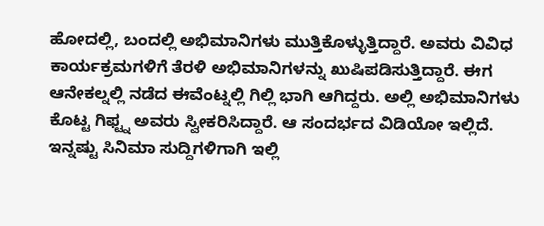ಹೋದಲ್ಲಿ, ಬಂದಲ್ಲಿ ಅಭಿಮಾನಿಗಳು ಮುತ್ತಿಕೊಳ್ಳುತ್ತಿದ್ದಾರೆ. ಅವರು ವಿವಿಧ ಕಾರ್ಯಕ್ರಮಗಳಿಗೆ ತೆರಳಿ ಅಭಿಮಾನಿಗಳನ್ನು ಖುಷಿಪಡಿಸುತ್ತಿದ್ದಾರೆ. ಈಗ ಆನೇಕಲ್ನಲ್ಲಿ ನಡೆದ ಈವೆಂಟ್ನಲ್ಲಿ ಗಿಲ್ಲಿ ಭಾಗಿ ಆಗಿದ್ದರು. ಅಲ್ಲಿ ಅಭಿಮಾನಿಗಳು ಕೊಟ್ಟ ಗಿಫ್ಟ್ನ ಅವರು ಸ್ವೀಕರಿಸಿದ್ದಾರೆ. ಆ ಸಂದರ್ಭದ ವಿಡಿಯೋ ಇಲ್ಲಿದೆ. ಇನ್ನಷ್ಟು ಸಿನಿಮಾ ಸುದ್ದಿಗಳಿಗಾಗಿ ಇಲ್ಲಿ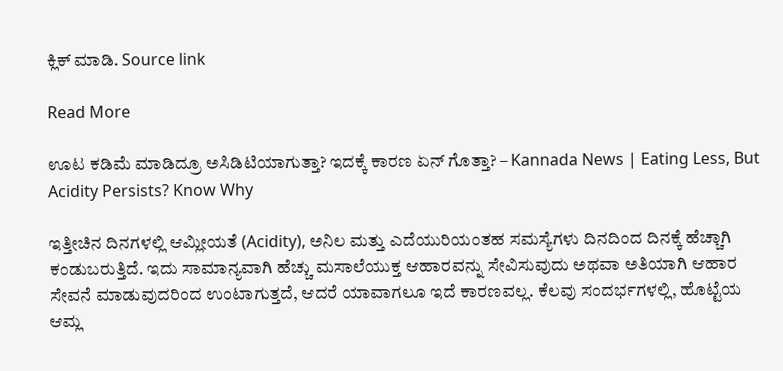ಕ್ಲಿಕ್ ಮಾಡಿ. Source link

Read More

ಊಟ ಕಡಿಮೆ ಮಾಡಿದ್ರೂ ಅಸಿಡಿಟಿಯಾಗುತ್ತಾ? ಇದಕ್ಕೆ ಕಾರಣ ಏನ್ ಗೊತ್ತಾ? – Kannada News | Eating Less, But Acidity Persists? Know Why

ಇತ್ತೀಚಿನ ದಿನಗಳಲ್ಲಿ ಆಮ್ಲೀಯತೆ (Acidity), ಅನಿಲ ಮತ್ತು ಎದೆಯುರಿಯಂತಹ ಸಮಸ್ಯೆಗಳು ದಿನದಿಂದ ದಿನಕ್ಕೆ ಹೆಚ್ಚಾಗಿ ಕಂಡುಬರುತ್ತಿದೆ. ಇದು ಸಾಮಾನ್ಯವಾಗಿ ಹೆಚ್ಚು ಮಸಾಲೆಯುಕ್ತ ಆಹಾರವನ್ನು ಸೇವಿಸುವುದು ಅಥವಾ ಅತಿಯಾಗಿ ಆಹಾರ ಸೇವನೆ ಮಾಡುವುದರಿಂದ ಉಂಟಾಗುತ್ತದೆ, ಆದರೆ ಯಾವಾಗಲೂ ಇದೆ ಕಾರಣವಲ್ಲ. ಕೆಲವು ಸಂದರ್ಭಗಳಲ್ಲಿ, ಹೊಟ್ಟೆಯ ಆಮ್ಲ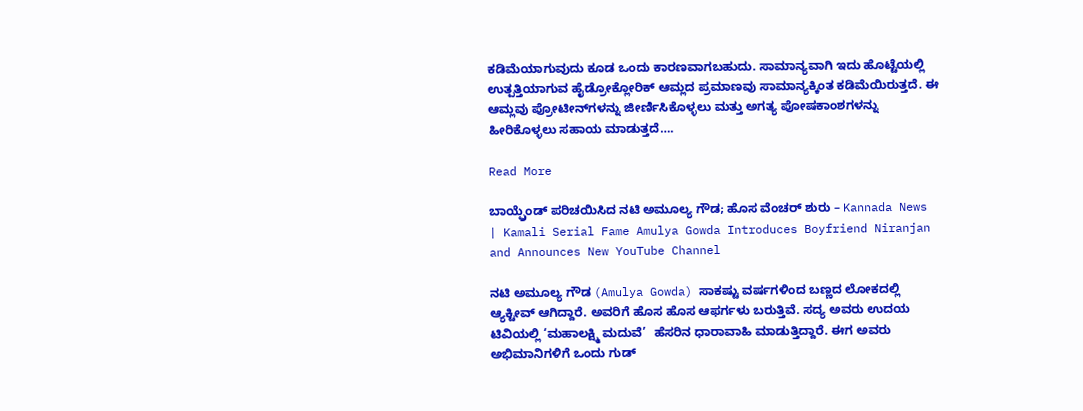ಕಡಿಮೆಯಾಗುವುದು ಕೂಡ ಒಂದು ಕಾರಣವಾಗಬಹುದು. ಸಾಮಾನ್ಯವಾಗಿ ಇದು ಹೊಟ್ಟೆಯಲ್ಲಿ ಉತ್ಪತ್ತಿಯಾಗುವ ಹೈಡ್ರೋಕ್ಲೋರಿಕ್ ಆಮ್ಲದ ಪ್ರಮಾಣವು ಸಾಮಾನ್ಯಕ್ಕಿಂತ ಕಡಿಮೆಯಿರುತ್ತದೆ. ಈ ಆಮ್ಲವು ಪ್ರೋಟೀನ್‌ಗಳನ್ನು ಜೀರ್ಣಿಸಿಕೊಳ್ಳಲು ಮತ್ತು ಅಗತ್ಯ ಪೋಷಕಾಂಶಗಳನ್ನು ಹೀರಿಕೊಳ್ಳಲು ಸಹಾಯ ಮಾಡುತ್ತದೆ….

Read More

ಬಾಯ್ಫ್ರೆಂಡ್ ಪರಿಚಯಿಸಿದ ನಟಿ ಅಮೂಲ್ಯ ಗೌಡ; ಹೊಸ ವೆಂಚರ್ ಶುರು – Kannada News | Kamali Serial Fame Amulya Gowda Introduces Boyfriend Niranjan and Announces New YouTube Channel

ನಟಿ ಅಮೂಲ್ಯ ಗೌಡ (Amulya Gowda) ಸಾಕಷ್ಟು ವರ್ಷಗಳಿಂದ ಬಣ್ಣದ ಲೋಕದಲ್ಲಿ ಆ್ಯಕ್ಟೀವ್ ಆಗಿದ್ದಾರೆ. ಅವರಿಗೆ ಹೊಸ ಹೊಸ ಆಫರ್ಗಳು ಬರುತ್ತಿವೆ. ಸದ್ಯ ಅವರು ಉದಯ ಟಿವಿಯಲ್ಲಿ ‘ಮಹಾಲಕ್ಷ್ಮಿ ಮದುವೆ’  ಹೆಸರಿನ ಧಾರಾವಾಹಿ ಮಾಡುತ್ತಿದ್ದಾರೆ. ಈಗ ಅವರು ಅಭಿಮಾನಿಗಳಿಗೆ ಒಂದು ಗುಡ್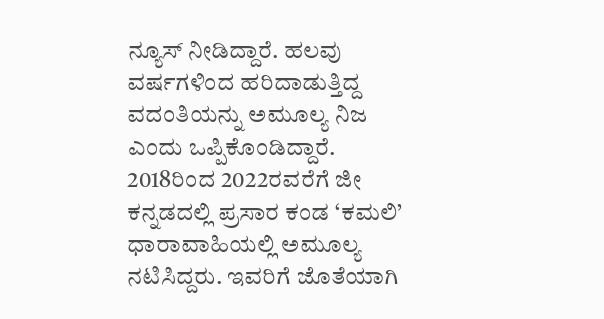ನ್ಯೂಸ್ ನೀಡಿದ್ದಾರೆ. ಹಲವು ವರ್ಷಗಳಿಂದ ಹರಿದಾಡುತ್ತಿದ್ದ ವದಂತಿಯನ್ನು ಅಮೂಲ್ಯ ನಿಜ ಎಂದು ಒಪ್ಪಿಕೊಂಡಿದ್ದಾರೆ. 2018ರಿಂದ 2022ರವರೆಗೆ ಜೀ ಕನ್ನಡದಲ್ಲಿ ಪ್ರಸಾರ ಕಂಡ ‘ಕಮಲಿ’ ಧಾರಾವಾಹಿಯಲ್ಲಿ ಅಮೂಲ್ಯ ನಟಿಸಿದ್ದರು. ಇವರಿಗೆ ಜೊತೆಯಾಗಿ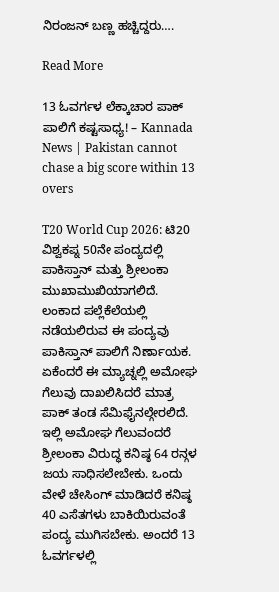ನಿರಂಜನ್ ಬಣ್ಣ ಹಚ್ಚಿದ್ದರು….

Read More

13 ಓವರ್ಗಳ ಲೆಕ್ಕಾಚಾರ ಪಾಕ್ ಪಾಲಿಗೆ ಕಷ್ಟಸಾಧ್ಯ! – Kannada News | Pakistan cannot chase a big score within 13 overs

T20 World Cup 2026: ಟಿ20 ವಿಶ್ವಕಪ್ನ 50ನೇ ಪಂದ್ಯದಲ್ಲಿ ಪಾಕಿಸ್ತಾನ್ ಮತ್ತು ಶ್ರೀಲಂಕಾ ಮುಖಾಮುಖಿಯಾಗಲಿದೆ. ಲಂಕಾದ ಪಲ್ಲೆಕೆಲೆಯಲ್ಲಿ ನಡೆಯಲಿರುವ ಈ ಪಂದ್ಯವು ಪಾಕಿಸ್ತಾನ್ ಪಾಲಿಗೆ ನಿರ್ಣಾಯಕ. ಏಕೆಂದರೆ ಈ ಮ್ಯಾಚ್ನಲ್ಲಿ ಅಮೋಘ ಗೆಲುವು ದಾಖಲಿಸಿದರೆ ಮಾತ್ರ ಪಾಕ್ ತಂಡ ಸೆಮಿಫೈನಲ್ಗೇರಲಿದೆ. ಇಲ್ಲಿ ಅಮೋಘ ಗೆಲುವಂದರೆ ಶ್ರೀಲಂಕಾ ವಿರುದ್ಧ ಕನಿಷ್ಠ 64 ರನ್ಗಳ ಜಯ ಸಾಧಿಸಲೇಬೇಕು. ಒಂದು ವೇಳೆ ಚೇಸಿಂಗ್ ಮಾಡಿದರೆ ಕನಿಷ್ಠ 40 ಎಸೆತಗಳು ಬಾಕಿಯಿರುವಂತೆ ಪಂದ್ಯ ಮುಗಿಸಬೇಕು. ಅಂದರೆ 13 ಓವರ್ಗಳಲ್ಲಿ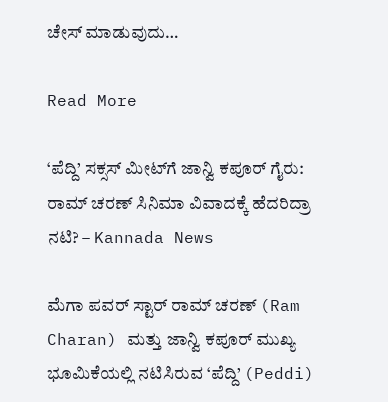ಚೇಸ್ ಮಾಡುವುದು…

Read More

‘ಪೆದ್ದಿ’ ಸಕ್ಸಸ್ ಮೀಟ್‌ಗೆ ಜಾನ್ವಿ ಕಪೂರ್ ಗೈರು: ರಾಮ್ ಚರಣ್ ಸಿನಿಮಾ ವಿವಾದಕ್ಕೆ ಹೆದರಿದ್ರಾ ನಟಿ? – Kannada News

ಮೆಗಾ ಪವರ್ ಸ್ಟಾರ್ ರಾಮ್ ಚರಣ್ (Ram Charan) ಮತ್ತು ಜಾನ್ವಿ ಕಪೂರ್ ಮುಖ್ಯ ಭೂಮಿಕೆಯಲ್ಲಿ ನಟಿಸಿರುವ ‘ಪೆದ್ದಿ’ (Peddi)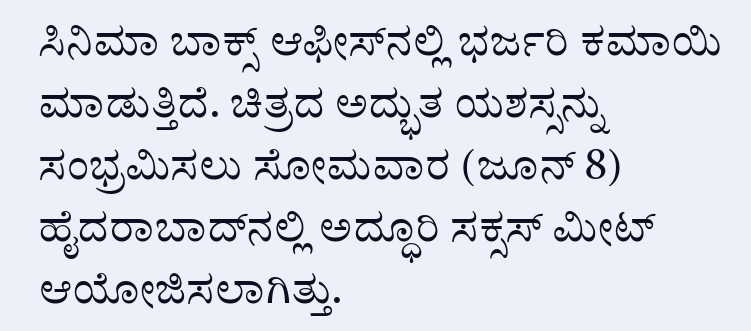ಸಿನಿಮಾ ಬಾಕ್ಸ್ ಆಫೀಸ್‌ನಲ್ಲಿ ಭರ್ಜರಿ ಕಮಾಯಿ ಮಾಡುತ್ತಿದೆ. ಚಿತ್ರದ ಅದ್ಭುತ ಯಶಸ್ಸನ್ನು ಸಂಭ್ರಮಿಸಲು ಸೋಮವಾರ (ಜೂನ್ 8) ಹೈದರಾಬಾದ್‌ನಲ್ಲಿ ಅದ್ಧೂರಿ ಸಕ್ಸಸ್ ಮೀಟ್ ಆಯೋಜಿಸಲಾಗಿತ್ತು.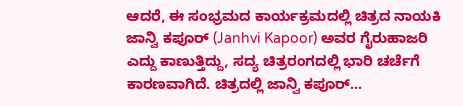ಆದರೆ, ಈ ಸಂಭ್ರಮದ ಕಾರ್ಯಕ್ರಮದಲ್ಲಿ ಚಿತ್ರದ ನಾಯಕಿ ಜಾನ್ವಿ ಕಪೂರ್ (Janhvi Kapoor) ಅವರ ಗೈರುಹಾಜರಿ ಎದ್ದು ಕಾಣುತ್ತಿದ್ದು, ಸದ್ಯ ಚಿತ್ರರಂಗದಲ್ಲಿ ಭಾರಿ ಚರ್ಚೆಗೆ ಕಾರಣವಾಗಿದೆ. ಚಿತ್ರದಲ್ಲಿ ಜಾನ್ವಿ ಕಪೂರ್…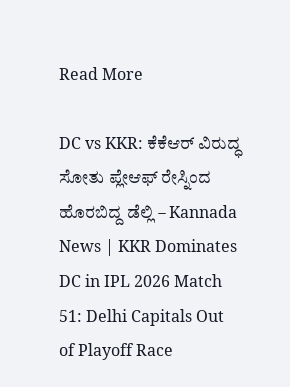Read More

DC vs KKR: ಕೆಕೆಆರ್ ವಿರುದ್ಧ ಸೋತು ಪ್ಲೇಆಫ್ ರೇಸ್ನಿಂದ ಹೊರಬಿದ್ದ ಡೆಲ್ಲಿ – Kannada News | KKR Dominates DC in IPL 2026 Match 51: Delhi Capitals Out of Playoff Race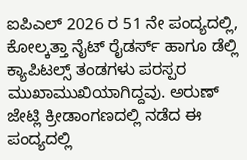ಐಪಿಎಲ್ 2026 ರ 51 ನೇ ಪಂದ್ಯದಲ್ಲಿ, ಕೋಲ್ಕತ್ತಾ ನೈಟ್ ರೈಡರ್ಸ್ ಹಾಗೂ ಡೆಲ್ಲಿ ಕ್ಯಾಪಿಟಲ್ಸ್ ತಂಡಗಳು ಪರಸ್ಪರ ಮುಖಾಮುಖಿಯಾಗಿದ್ದವು. ಅರುಣ್ ಜೇಟ್ಲಿ ಕ್ರೀಡಾಂಗಣದಲ್ಲಿ ನಡೆದ ಈ ಪಂದ್ಯದಲ್ಲಿ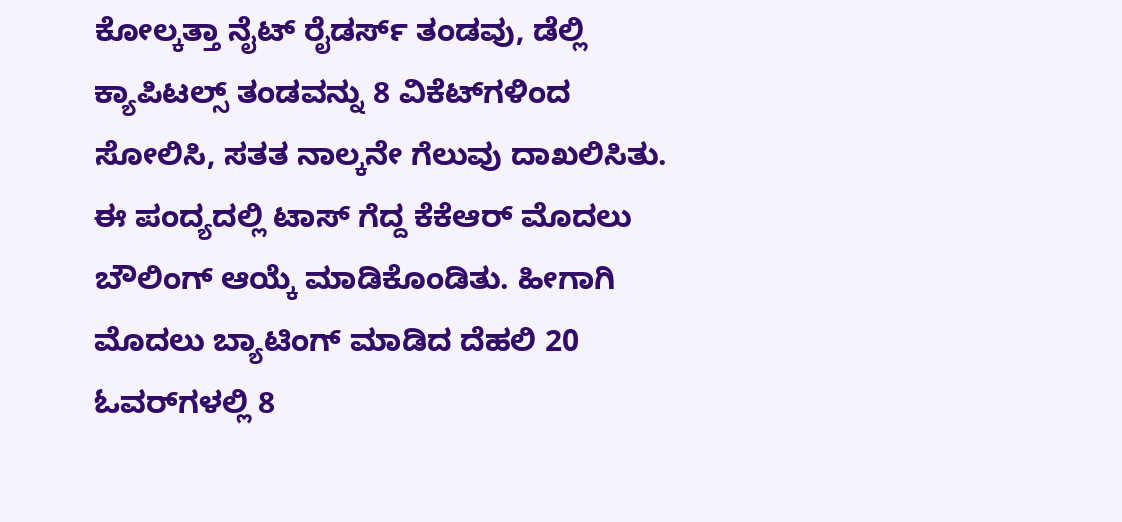ಕೋಲ್ಕತ್ತಾ ನೈಟ್ ರೈಡರ್ಸ್ ತಂಡವು, ಡೆಲ್ಲಿ ಕ್ಯಾಪಿಟಲ್ಸ್ ತಂಡವನ್ನು 8 ವಿಕೆಟ್‌ಗಳಿಂದ ಸೋಲಿಸಿ, ಸತತ ನಾಲ್ಕನೇ ಗೆಲುವು ದಾಖಲಿಸಿತು. ಈ ಪಂದ್ಯದಲ್ಲಿ ಟಾಸ್ ಗೆದ್ದ ಕೆಕೆಆರ್ ಮೊದಲು ಬೌಲಿಂಗ್ ಆಯ್ಕೆ ಮಾಡಿಕೊಂಡಿತು. ಹೀಗಾಗಿ ಮೊದಲು ಬ್ಯಾಟಿಂಗ್ ಮಾಡಿದ ದೆಹಲಿ 20 ಓವರ್‌ಗಳಲ್ಲಿ 8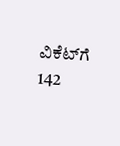ವಿಕೆಟ್‌ಗೆ 142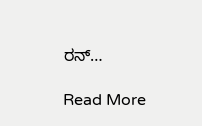ರನ್…

Read More